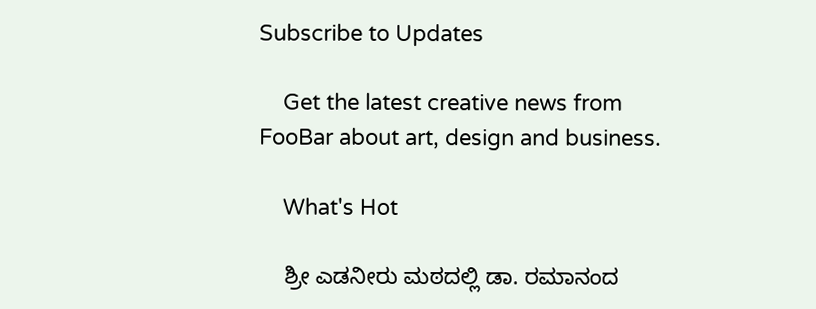Subscribe to Updates

    Get the latest creative news from FooBar about art, design and business.

    What's Hot

    ಶ್ರೀ ಎಡನೀರು ಮಠದಲ್ಲಿ ಡಾ. ರಮಾನಂದ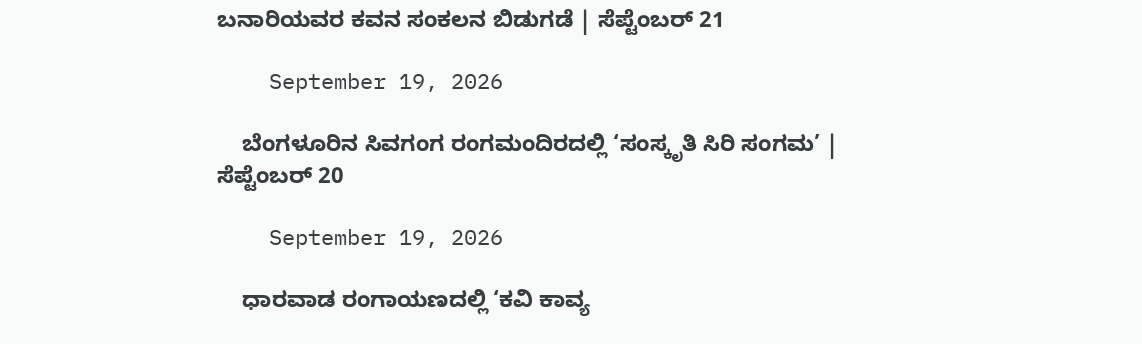ಬನಾರಿಯವರ ಕವನ ಸಂಕಲನ ಬಿಡುಗಡೆ | ಸೆಪ್ಟೆಂಬರ್ 21

    September 19, 2026

    ಬೆಂಗಳೂರಿನ ಸಿವಗಂಗ ರಂಗಮಂದಿರದಲ್ಲಿ ‘ಸಂಸ್ಕೃತಿ ಸಿರಿ ಸಂಗಮ’ | ಸೆಪ್ಟೆಂಬರ್ 20

    September 19, 2026

    ಧಾರವಾಡ ರಂಗಾಯಣದಲ್ಲಿ ‘ಕವಿ ಕಾವ್ಯ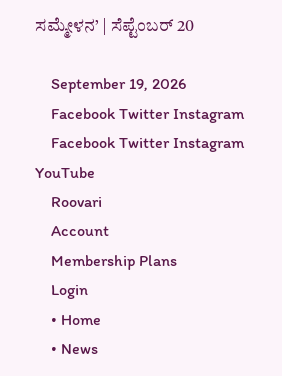ಸಮ್ಮೇಳನ’ | ಸೆಪ್ಟೆಂಬರ್ 20

    September 19, 2026
    Facebook Twitter Instagram
    Facebook Twitter Instagram YouTube
    Roovari
    Account
    Membership Plans
    Login
    • Home
    • News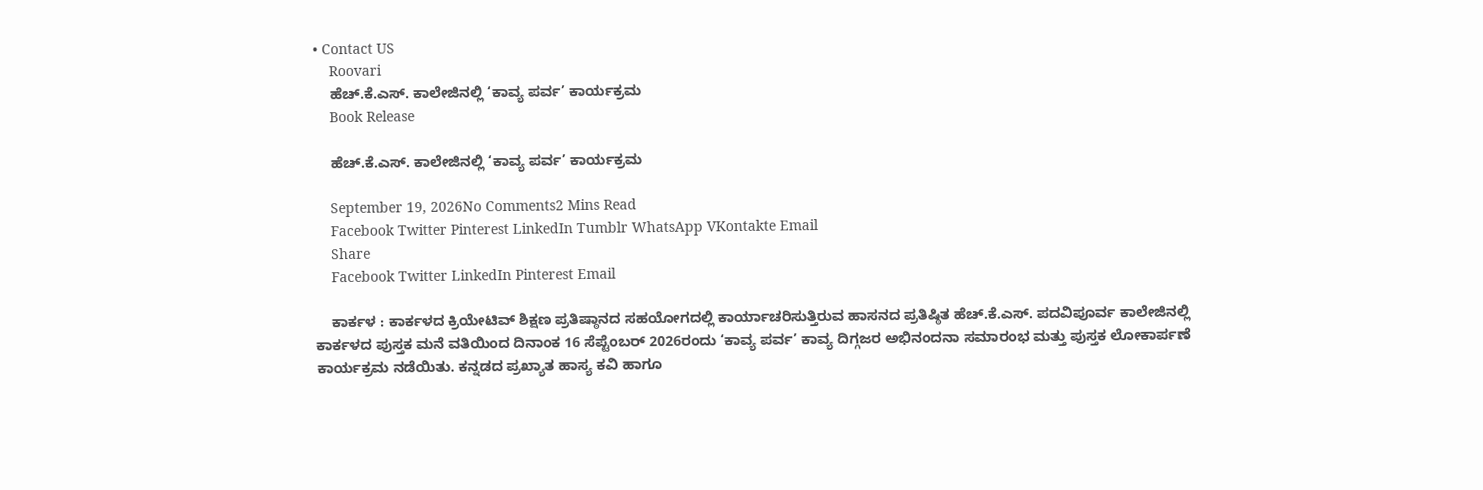• Contact US
    Roovari
    ಹೆಚ್.ಕೆ.ಎಸ್. ಕಾಲೇಜಿನಲ್ಲಿ ‘ಕಾವ್ಯ ಪರ್ವ’ ಕಾರ್ಯಕ್ರಮ
    Book Release

    ಹೆಚ್.ಕೆ.ಎಸ್. ಕಾಲೇಜಿನಲ್ಲಿ ‘ಕಾವ್ಯ ಪರ್ವ’ ಕಾರ್ಯಕ್ರಮ

    September 19, 2026No Comments2 Mins Read
    Facebook Twitter Pinterest LinkedIn Tumblr WhatsApp VKontakte Email
    Share
    Facebook Twitter LinkedIn Pinterest Email

    ಕಾರ್ಕಳ : ಕಾರ್ಕಳದ ಕ್ರಿಯೇಟಿವ್ ಶಿಕ್ಷಣ ಪ್ರತಿಷ್ಠಾನದ ಸಹಯೋಗದಲ್ಲಿ ಕಾರ್ಯಾಚರಿಸುತ್ತಿರುವ ಹಾಸನದ ಪ್ರತಿಷ್ಠಿತ ಹೆಚ್.ಕೆ.ಎಸ್. ಪದವಿಪೂರ್ವ ಕಾಲೇಜಿನಲ್ಲಿ ಕಾರ್ಕಳದ ಪುಸ್ತಕ ಮನೆ ವತಿಯಿಂದ ದಿನಾಂಕ 16 ಸೆಪ್ಟೆಂಬರ್ 2026ರಂದು ‘ಕಾವ್ಯ ಪರ್ವ’ ಕಾವ್ಯ ದಿಗ್ಗಜರ ಅಭಿನಂದನಾ ಸಮಾರಂಭ ಮತ್ತು ಪುಸ್ತಕ ಲೋಕಾರ್ಪಣೆ ಕಾರ್ಯಕ್ರಮ ನಡೆಯಿತು. ಕನ್ನಡದ ಪ್ರಖ್ಯಾತ ಹಾಸ್ಯ ಕವಿ ಹಾಗೂ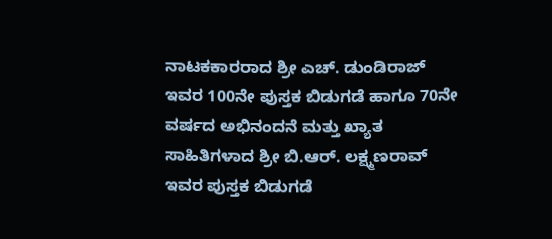ನಾಟಕಕಾರರಾದ ಶ್ರೀ ಎಚ್. ಡುಂಡಿರಾಜ್ ಇವರ 100ನೇ ಪುಸ್ತಕ ಬಿಡುಗಡೆ ಹಾಗೂ 70ನೇ ವರ್ಷದ ಅಭಿನಂದನೆ ಮತ್ತು ಖ್ಯಾತ ಸಾಹಿತಿಗಳಾದ ಶ್ರೀ ಬಿ.ಆರ್. ಲಕ್ಷ್ಮಣರಾವ್ ಇವರ ಪುಸ್ತಕ ಬಿಡುಗಡೆ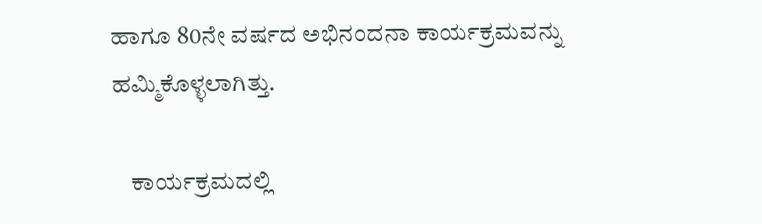ಹಾಗೂ 80ನೇ ವರ್ಷದ ಅಭಿನಂದನಾ ಕಾರ್ಯಕ್ರಮವನ್ನು ಹಮ್ಮಿಕೊಳ್ಳಲಾಗಿತ್ತು.

    ಕಾರ್ಯಕ್ರಮದಲ್ಲಿ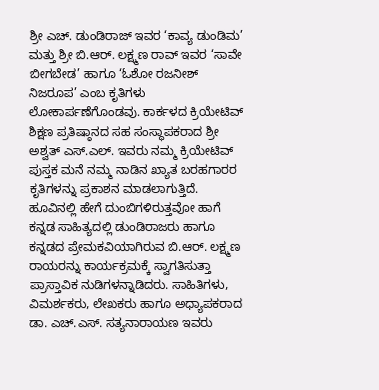ಶ್ರೀ ಎಚ್. ಡುಂಡಿರಾಜ್ ಇವರ ‘ಕಾವ್ಯ ಡುಂಡಿಮ’ ಮತ್ತು ಶ್ರೀ ಬಿ.ಆರ್. ಲಕ್ಷ್ಮಣ ರಾವ್ ಇವರ ‘ಸಾವೇ ಬೀಗಬೇಡ’ ಹಾಗೂ ‘ಓಶೋ ರಜನೀಶ್ ನಿಜರೂಪ’ ಎಂಬ ಕೃತಿಗಳು ಲೋಕಾರ್ಪಣೆಗೊಂಡವು. ಕಾರ್ಕಳದ ಕ್ರಿಯೇಟಿವ್ ಶಿಕ್ಷಣ ಪ್ರತಿಷ್ಠಾನದ ಸಹ ಸಂಸ್ಥಾಪಕರಾದ ಶ್ರೀ ಅಶ್ವತ್ ಎಸ್.ಎಲ್. ಇವರು ನಮ್ಮ ಕ್ರಿಯೇಟಿವ್ ಪುಸ್ತಕ ಮನೆ ನಮ್ಮ ನಾಡಿನ ಖ್ಯಾತ ಬರಹಗಾರರ ಕೃತಿಗಳನ್ನು ಪ್ರಕಾಶನ ಮಾಡಲಾಗುತ್ತಿದೆ. ಹೂವಿನಲ್ಲಿ ಹೇಗೆ ದುಂಬಿಗಳಿರುತ್ತವೋ ಹಾಗೆ ಕನ್ನಡ ಸಾಹಿತ್ಯದಲ್ಲಿ ಡುಂಡಿರಾಜರು ಹಾಗೂ ಕನ್ನಡದ ಪ್ರೇಮಕವಿಯಾಗಿರುವ ಬಿ.ಆರ್. ಲಕ್ಷ್ಮಣ ರಾಯರನ್ನು ಕಾರ್ಯಕ್ರಮಕ್ಕೆ ಸ್ವಾಗತಿಸುತ್ತಾ ಪ್ರಾಸ್ತಾವಿಕ ನುಡಿಗಳನ್ನಾಡಿದರು. ಸಾಹಿತಿಗಳು, ವಿಮರ್ಶಕರು, ಲೇಖಕರು ಹಾಗೂ ಅಧ್ಯಾಪಕರಾದ ಡಾ. ಎಚ್.ಎಸ್. ಸತ್ಯನಾರಾಯಣ ಇವರು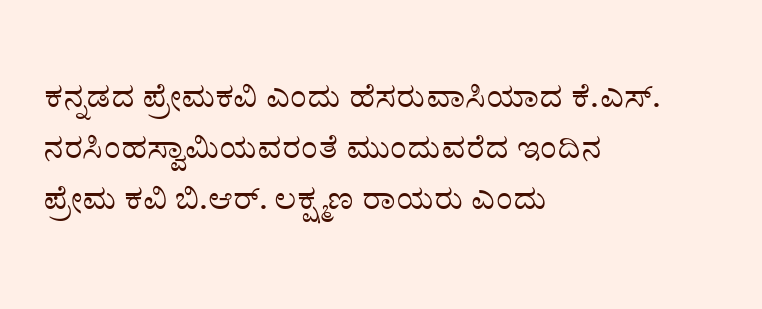ಕನ್ನಡದ ಪ್ರೇಮಕವಿ ಎಂದು ಹೆಸರುವಾಸಿಯಾದ ಕೆ.ಎಸ್. ನರಸಿಂಹಸ್ವಾಮಿಯವರಂತೆ ಮುಂದುವರೆದ ಇಂದಿನ ಪ್ರೇಮ ಕವಿ ಬಿ.ಆರ್. ಲಕ್ಷ್ಮಣ ರಾಯರು ಎಂದು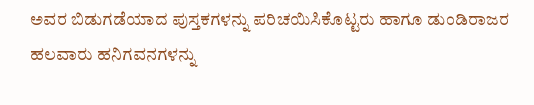ಅವರ ಬಿಡುಗಡೆಯಾದ ಪುಸ್ತಕಗಳನ್ನು ಪರಿಚಯಿಸಿಕೊಟ್ಟರು ಹಾಗೂ ಡುಂಡಿರಾಜರ ಹಲವಾರು ಹನಿಗವನಗಳನ್ನು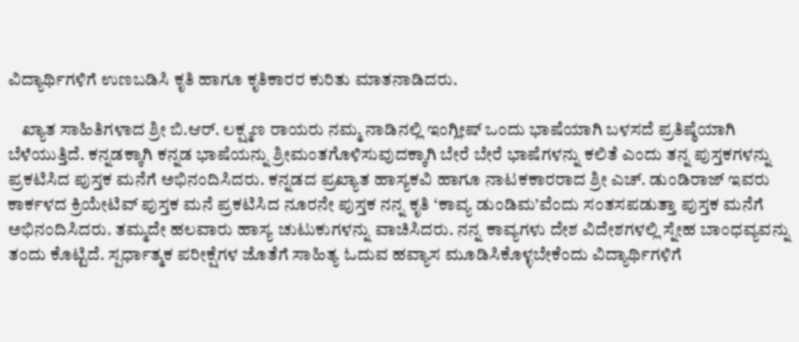ವಿದ್ಯಾರ್ಥಿಗಳಿಗೆ ಉಣಬಡಿಸಿ ಕೃತಿ ಹಾಗೂ ಕೃತಿಕಾರರ ಕುರಿತು ಮಾತನಾಡಿದರು.

    ಖ್ಯಾತ ಸಾಹಿತಿಗಳಾದ ಶ್ರೀ ಬಿ.ಆರ್. ಲಕ್ಷ್ಮಣ ರಾಯರು ನಮ್ಮ ನಾಡಿನಲ್ಲಿ ಇಂಗ್ಲೀಷ್ ಒಂದು ಭಾಷೆಯಾಗಿ ಬಳಸದೆ ಪ್ರತಿಷ್ಠೆಯಾಗಿ ಬೆಳೆಯುತ್ತಿದೆ. ಕನ್ನಡಕ್ಕಾಗಿ ಕನ್ನಡ ಭಾಷೆಯನ್ನು ಶ್ರೀಮಂತಗೊಳಿಸುವುದಕ್ಕಾಗಿ ಬೇರೆ ಬೇರೆ ಭಾಷೆಗಳನ್ನು ಕಲಿತೆ ಎಂದು ತನ್ನ ಪುಸ್ತಕಗಳನ್ನು ಪ್ರಕಟಿಸಿದ ಪುಸ್ತಕ ಮನೆಗೆ ಅಭಿನಂದಿಸಿದರು. ಕನ್ನಡದ ಪ್ರಖ್ಯಾತ ಹಾಸ್ಯಕವಿ ಹಾಗೂ ನಾಟಕಕಾರರಾದ ಶ್ರೀ ಎಚ್. ಡುಂಡಿರಾಜ್ ಇವರು ಕಾರ್ಕಳದ ಕ್ರಿಯೇಟಿವ್ ಪುಸ್ತಕ ಮನೆ ಪ್ರಕಟಿಸಿದ ನೂರನೇ ಪುಸ್ತಕ ನನ್ನ ಕೃತಿ ‘ಕಾವ್ಯ ಡುಂಡಿಮ’ವೆಂದು ಸಂತಸಪಡುತ್ತಾ ಪುಸ್ತಕ ಮನೆಗೆ ಅಭಿನಂದಿಸಿದರು. ತಮ್ಮದೇ ಹಲವಾರು ಹಾಸ್ಯ ಚುಟುಕುಗಳನ್ನು ವಾಚಿಸಿದರು. ನನ್ನ ಕಾವ್ಯಗಳು ದೇಶ ವಿದೇಶಗಳಲ್ಲಿ ಸ್ನೇಹ ಬಾಂಧವ್ಯವನ್ನು ತಂದು ಕೊಟ್ಟಿದೆ. ಸ್ಪರ್ಧಾತ್ಮಕ ಪರೀಕ್ಷೆಗಳ ಜೊತೆಗೆ ಸಾಹಿತ್ಯ ಓದುವ ಹವ್ಯಾಸ ಮೂಡಿಸಿಕೊಳ್ಳಬೇಕೆಂದು ವಿದ್ಯಾರ್ಥಿಗಳಿಗೆ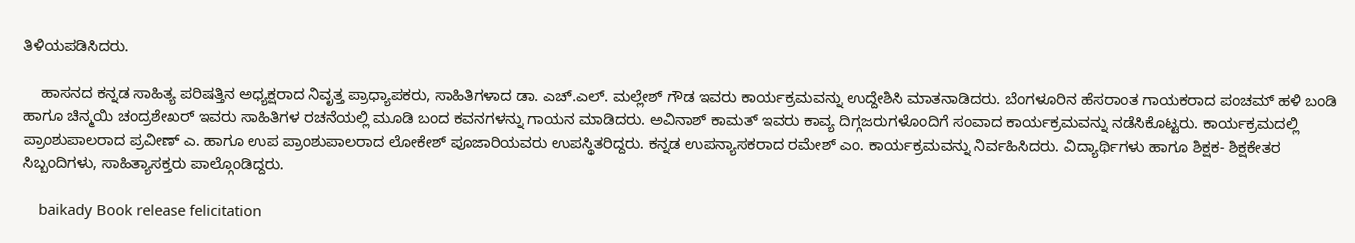ತಿಳಿಯಪಡಿಸಿದರು.

    ಹಾಸನದ ಕನ್ನಡ ಸಾಹಿತ್ಯ ಪರಿಷತ್ತಿನ ಅಧ್ಯಕ್ಷರಾದ ನಿವೃತ್ತ ಪ್ರಾಧ್ಯಾಪಕರು, ಸಾಹಿತಿಗಳಾದ ಡಾ. ಎಚ್.ಎಲ್. ಮಲ್ಲೇಶ್ ಗೌಡ ಇವರು ಕಾರ್ಯಕ್ರಮವನ್ನು ಉದ್ದೇಶಿಸಿ ಮಾತನಾಡಿದರು. ಬೆಂಗಳೂರಿನ ಹೆಸರಾಂತ ಗಾಯಕರಾದ ಪಂಚಮ್ ಹಳಿ ಬಂಡಿ ಹಾಗೂ ಚಿನ್ಮಯಿ ಚಂದ್ರಶೇಖರ್ ಇವರು ಸಾಹಿತಿಗಳ ರಚನೆಯಲ್ಲಿ ಮೂಡಿ ಬಂದ ಕವನಗಳನ್ನು ಗಾಯನ ಮಾಡಿದರು. ಅವಿನಾಶ್ ಕಾಮತ್ ಇವರು ಕಾವ್ಯ ದಿಗ್ಗಜರುಗಳೊಂದಿಗೆ ಸಂವಾದ ಕಾರ್ಯಕ್ರಮವನ್ನು ನಡೆಸಿಕೊಟ್ಟರು. ಕಾರ್ಯಕ್ರಮದಲ್ಲಿ ಪ್ರಾಂಶುಪಾಲರಾದ ಪ್ರವೀಣ್ ಎ. ಹಾಗೂ ಉಪ ಪ್ರಾಂಶುಪಾಲರಾದ ಲೋಕೇಶ್ ಪೂಜಾರಿಯವರು ಉಪಸ್ಥಿತರಿದ್ದರು. ಕನ್ನಡ ಉಪನ್ಯಾಸಕರಾದ ರಮೇಶ್ ಎಂ. ಕಾರ್ಯಕ್ರಮವನ್ನು ನಿರ್ವಹಿಸಿದರು. ವಿದ್ಯಾರ್ಥಿಗಳು ಹಾಗೂ ಶಿಕ್ಷಕ- ಶಿಕ್ಷಕೇತರ ಸಿಬ್ಬಂದಿಗಳು, ಸಾಹಿತ್ಯಾಸಕ್ತರು ಪಾಲ್ಗೊಂಡಿದ್ದರು.

    baikady Book release felicitation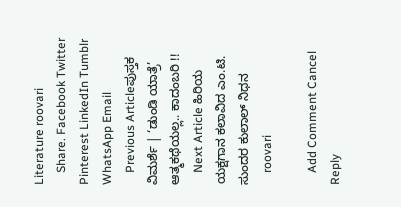Literature roovari
    Share. Facebook Twitter Pinterest LinkedIn Tumblr WhatsApp Email
    Previous Articleಪುಸ್ತಕ ವಿಮರ್ಶೆ | ‘ಡುಂಡಿ ಯಾತ್ರೆ’ ಆತ್ಮಕಥೆಯಲ್ಲ.. ಕಾದಂಬರಿ !!
    Next Article ಹಿರಿಯ ಯಕ್ಷಗಾನ ಕಲಾವಿದ ಎಂ.ಟಿ. ಸುಂದರ ಕುಲಾಲ್ ನಿಧನ
    roovari

    Add Comment Cancel Reply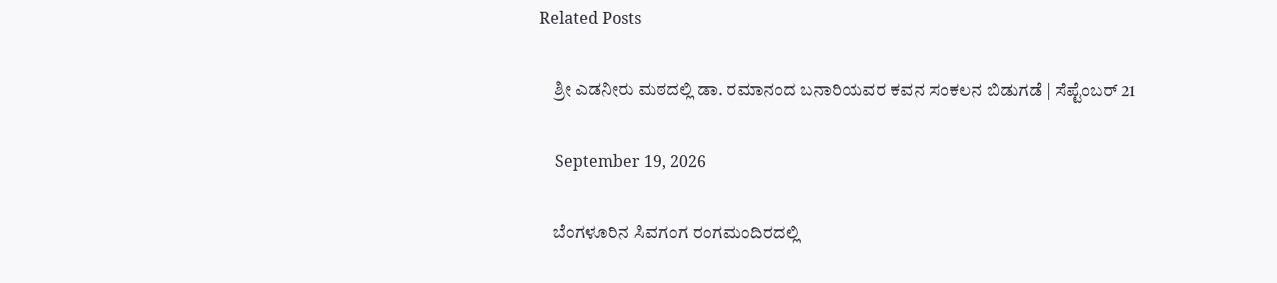Related Posts

    ಶ್ರೀ ಎಡನೀರು ಮಠದಲ್ಲಿ ಡಾ. ರಮಾನಂದ ಬನಾರಿಯವರ ಕವನ ಸಂಕಲನ ಬಿಡುಗಡೆ | ಸೆಪ್ಟೆಂಬರ್ 21

    September 19, 2026

    ಬೆಂಗಳೂರಿನ ಸಿವಗಂಗ ರಂಗಮಂದಿರದಲ್ಲಿ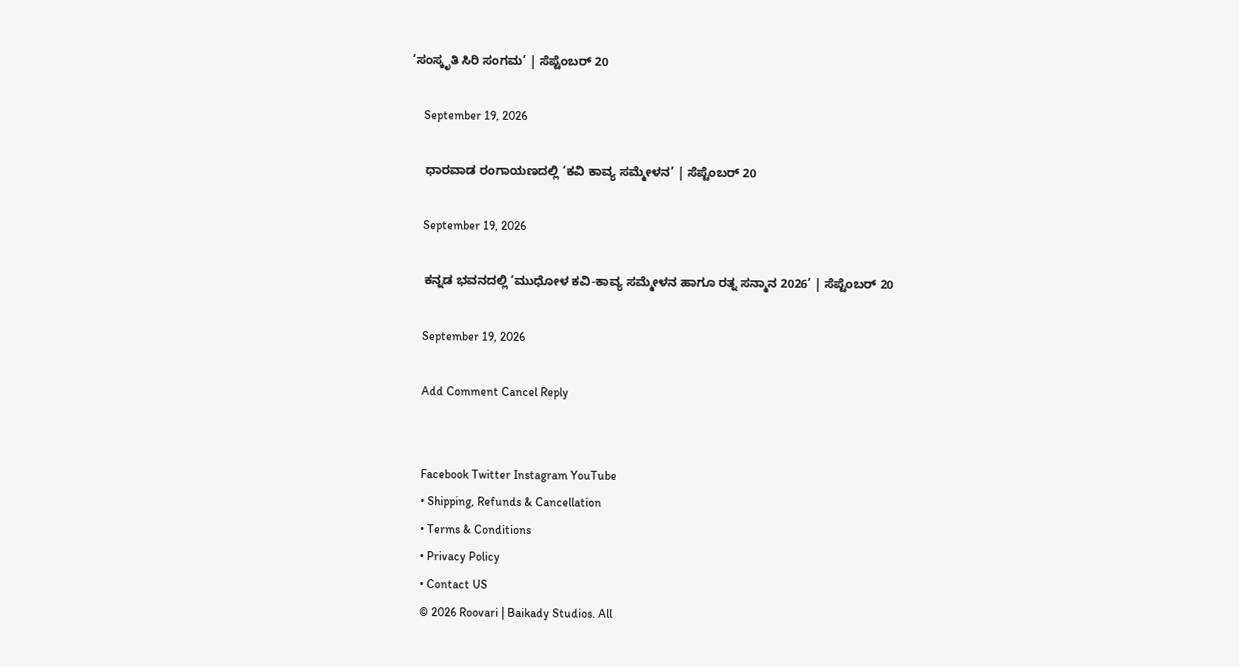‘ಸಂಸ್ಕೃತಿ ಸಿರಿ ಸಂಗಮ’ | ಸೆಪ್ಟೆಂಬರ್ 20

    September 19, 2026

    ಧಾರವಾಡ ರಂಗಾಯಣದಲ್ಲಿ ‘ಕವಿ ಕಾವ್ಯ ಸಮ್ಮೇಳನ’ | ಸೆಪ್ಟೆಂಬರ್ 20

    September 19, 2026

    ಕನ್ನಡ ಭವನದಲ್ಲಿ ‘ಮುಧೋಳ ಕವಿ-ಕಾವ್ಯ ಸಮ್ಮೇಳನ ಹಾಗೂ ರತ್ನ ಸನ್ಮಾನ 2026’ | ಸೆಪ್ಟೆಂಬರ್ 20

    September 19, 2026

    Add Comment Cancel Reply


    Facebook Twitter Instagram YouTube
    • Shipping, Refunds & Cancellation
    • Terms & Conditions
    • Privacy Policy
    • Contact US
    © 2026 Roovari | Baikady Studios. All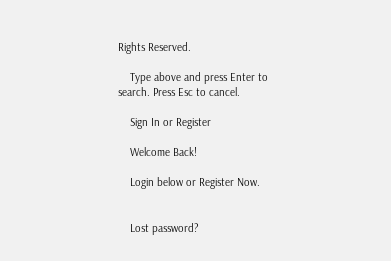Rights Reserved.

    Type above and press Enter to search. Press Esc to cancel.

    Sign In or Register

    Welcome Back!

    Login below or Register Now.


    Lost password?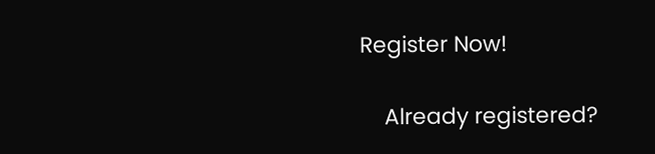Register Now!

    Already registered?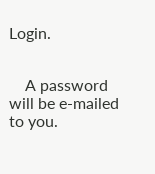Login.


    A password will be e-mailed to you.